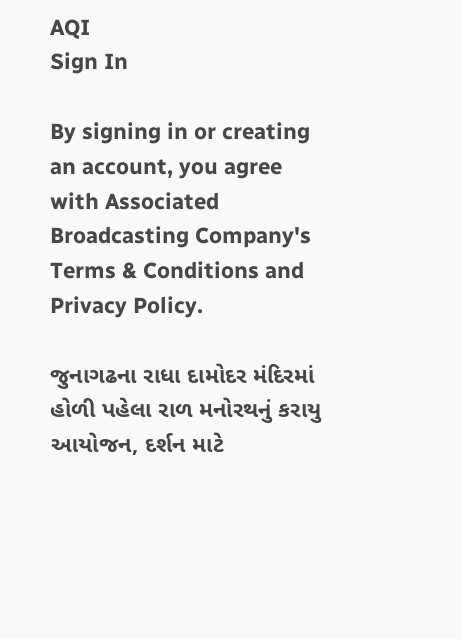AQI
Sign In

By signing in or creating an account, you agree with Associated Broadcasting Company's Terms & Conditions and Privacy Policy.

જુનાગઢના રાધા દામોદર મંદિરમાં હોળી પહેલા રાળ મનોરથનું કરાયુ આયોજન, દર્શન માટે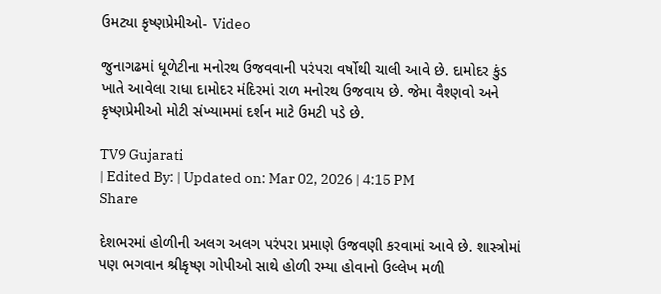ઉમટ્યા કૃષ્ણપ્રેમીઓ- Video

જુનાગઢમાં ધૂળેટીના મનોરથ ઉજવવાની પરંપરા વર્ષોથી ચાલી આવે છે. દામોદર કુંડ ખાતે આવેલા રાધા દામોદર મંદિરમાં રાળ મનોરથ ઉજવાય છે. જેમા વૈશ્ણવો અને કૃષ્ણપ્રેમીઓ મોટી સંખ્યામમાં દર્શન માટે ઉમટી પડે છે.

TV9 Gujarati
| Edited By: | Updated on: Mar 02, 2026 | 4:15 PM
Share

દેશભરમાં હોળીની અલગ અલગ પરંપરા પ્રમાણે ઉજવણી કરવામાં આવે છે. શાસ્ત્રોમાં પણ ભગવાન શ્રીકૃષ્ણ ગોપીઓ સાથે હોળી રમ્યા હોવાનો ઉલ્લેખ મળી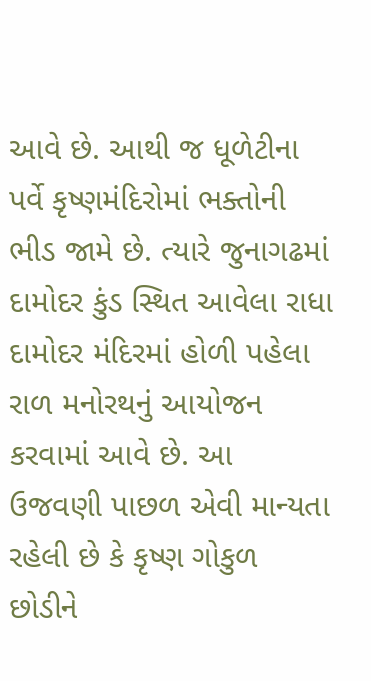આવે છે. આથી જ ધૂળેટીના પર્વે કૃષ્ણમંદિરોમાં ભક્તોની ભીડ જામે છે. ત્યારે જુનાગઢમાં દામોદર કુંડ સ્થિત આવેલા રાધા દામોદર મંદિરમાં હોળી પહેલા રાળ મનોરથનું આયોજન કરવામાં આવે છે. આ ઉજવણી પાછળ એવી માન્યતા રહેલી છે કે કૃષ્ણ ગોકુળ છોડીને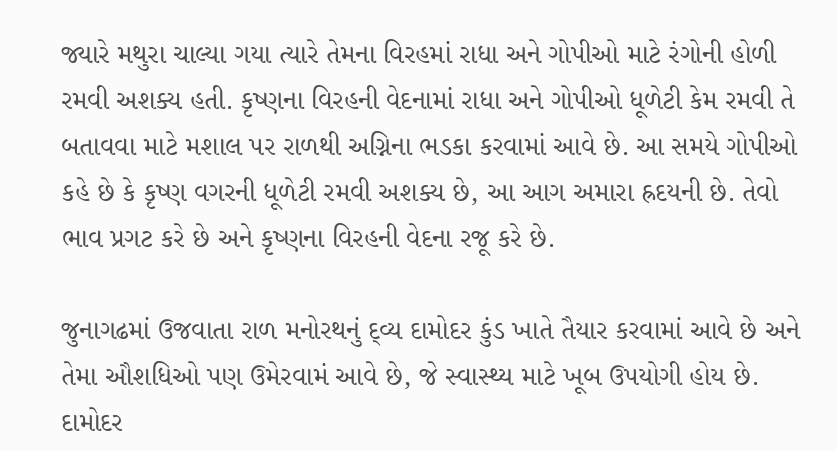જ્યારે મથુરા ચાલ્યા ગયા ત્યારે તેમના વિરહમાં રાધા અને ગોપીઓ માટે રંગોની હોળી રમવી અશક્ય હતી. કૃષ્ણના વિરહની વેદનામાં રાધા અને ગોપીઓ ધૂળેટી કેમ રમવી તે બતાવવા માટે મશાલ પર રાળથી અગ્નિના ભડકા કરવામાં આવે છે. આ સમયે ગોપીઓ કહે છે કે કૃષ્ણ વગરની ધૂળેટી રમવી અશક્ય છે, આ આગ અમારા હ્રદયની છે. તેવો ભાવ પ્રગટ કરે છે અને કૃષ્ણના વિરહની વેદના રજૂ કરે છે.

જુનાગઢમાં ઉજવાતા રાળ મનોરથનું દ્વ્ય દામોદર કુંડ ખાતે તૈયાર કરવામાં આવે છે અને તેમા ઔશધિઓ પણ ઉમેરવામં આવે છે, જે સ્વાસ્થ્ય માટે ખૂબ ઉપયોગી હોય છે. દામોદર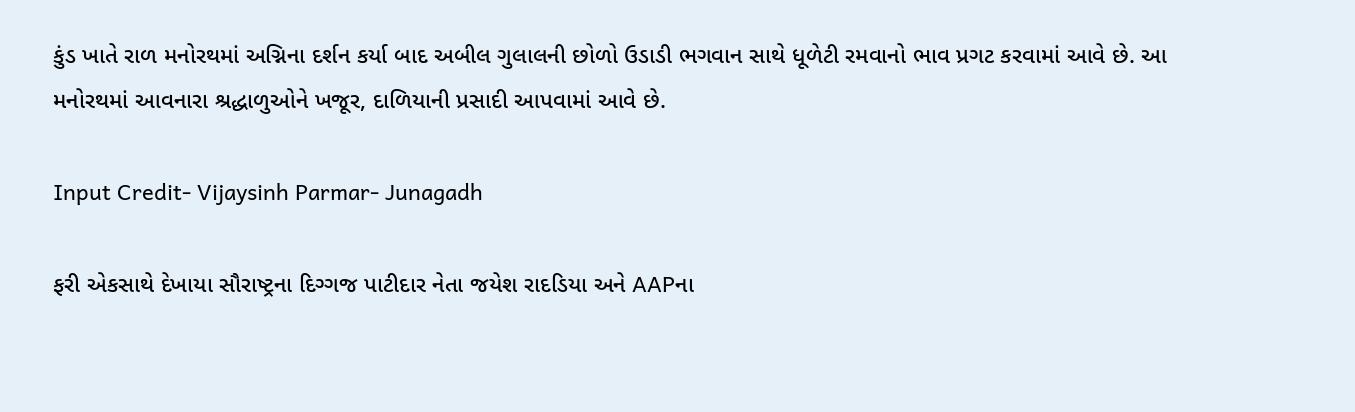કુંડ ખાતે રાળ મનોરથમાં અગ્નિના દર્શન કર્યા બાદ અબીલ ગુલાલની છોળો ઉડાડી ભગવાન સાથે ધૂળેટી રમવાનો ભાવ પ્રગટ કરવામાં આવે છે. આ મનોરથમાં આવનારા શ્રદ્ધાળુઓને ખજૂર, દાળિયાની પ્રસાદી આપવામાં આવે છે.

Input Credit- Vijaysinh Parmar- Junagadh

ફરી એકસાથે દેખાયા સૌરાષ્ટ્રના દિગ્ગજ પાટીદાર નેતા જયેશ રાદડિયા અને AAPના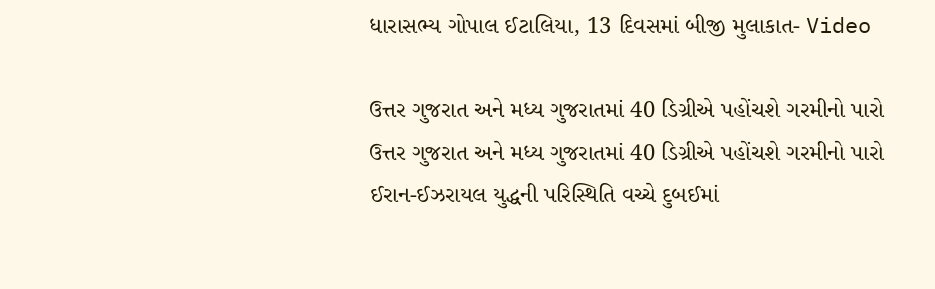ધારાસભ્ય ગોપાલ ઈટાલિયા, 13 દિવસમાં બીજી મુલાકાત- Video

ઉત્તર ગુજરાત અને મધ્ય ગુજરાતમાં 40 ડિગ્રીએ પહોંચશે ગરમીનો પારો
ઉત્તર ગુજરાત અને મધ્ય ગુજરાતમાં 40 ડિગ્રીએ પહોંચશે ગરમીનો પારો
ઈરાન-ઈઝરાયલ યુદ્ધની પરિસ્થિતિ વચ્ચે દુબઈમાં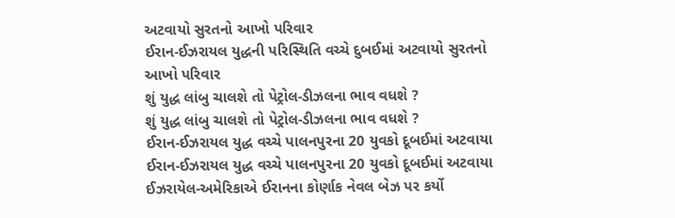અટવાયો સુરતનો આખો પરિવાર
ઈરાન-ઈઝરાયલ યુદ્ધની પરિસ્થિતિ વચ્ચે દુબઈમાં અટવાયો સુરતનો આખો પરિવાર
શું યુદ્ધ લાંબુ ચાલશે તો પેટ્રોલ-ડીઝલના ભાવ વધશે ?
શું યુદ્ધ લાંબુ ચાલશે તો પેટ્રોલ-ડીઝલના ભાવ વધશે ?
ઈરાન-ઈઝરાયલ યુદ્ધ વચ્ચે પાલનપુરના 20 યુવકો દૂબઈમાં અટવાયા
ઈરાન-ઈઝરાયલ યુદ્ધ વચ્ચે પાલનપુરના 20 યુવકો દૂબઈમાં અટવાયા
ઈઝરાયેલ-અમેરિકાએ ઈરાનના કોર્ણાક નેવલ બેઝ પર કર્યો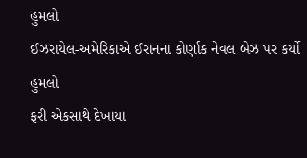હુમલો
ઈઝરાયેલ-અમેરિકાએ ઈરાનના કોર્ણાક નેવલ બેઝ પર કર્યો હુમલો
ફરી એકસાથે દેખાયા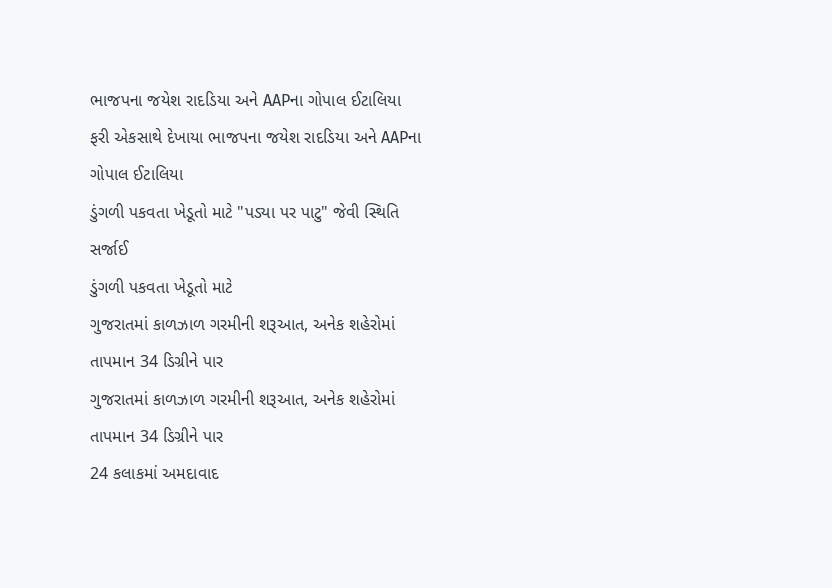ભાજપના જયેશ રાદડિયા અને AAPના ગોપાલ ઈટાલિયા
ફરી એકસાથે દેખાયા ભાજપના જયેશ રાદડિયા અને AAPના ગોપાલ ઈટાલિયા
ડુંગળી પકવતા ખેડૂતો માટે "પડ્યા પર પાટુ" જેવી સ્થિતિ સર્જાઈ
ડુંગળી પકવતા ખેડૂતો માટે
ગુજરાતમાં કાળઝાળ ગરમીની શરૂઆત, અનેક શહેરોમાં તાપમાન 34 ડિગ્રીને પાર
ગુજરાતમાં કાળઝાળ ગરમીની શરૂઆત, અનેક શહેરોમાં તાપમાન 34 ડિગ્રીને પાર
24 કલાકમાં અમદાવાદ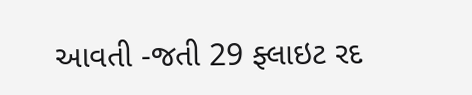આવતી -જતી 29 ફ્લાઇટ રદ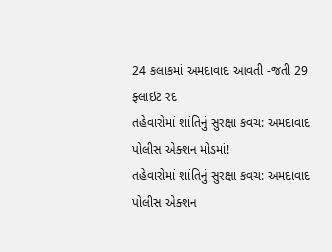24 કલાકમાં અમદાવાદ આવતી -જતી 29 ફ્લાઇટ રદ
તહેવારોમાં શાંતિનું સુરક્ષા કવચ: અમદાવાદ પોલીસ એક્શન મોડમાં!
તહેવારોમાં શાંતિનું સુરક્ષા કવચ: અમદાવાદ પોલીસ એક્શન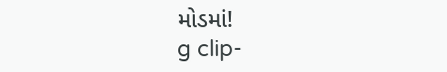મોડમાં!
g clip-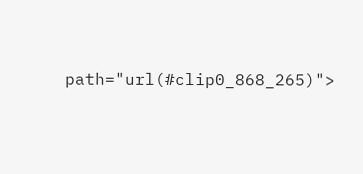path="url(#clip0_868_265)">